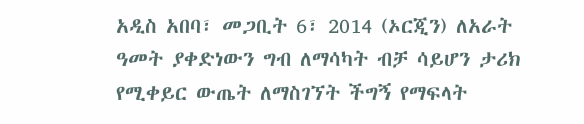አዲስ አበባ፣ መጋቢት 6፣ 2014 (ኦርጂን) ለአራት ዓመት ያቀድነውን ግብ ለማሳካት ብቻ ሳይሆን ታሪክ የሚቀይር ውጤት ለማስገኘት ችግኝ የማፍላት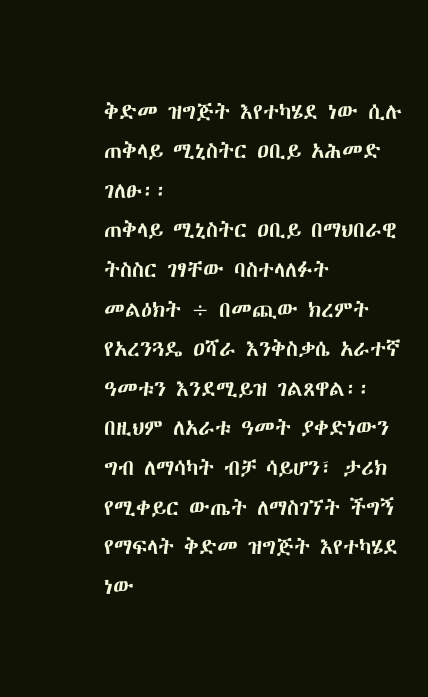ቅድመ ዝግጅት እየተካሄደ ነው ሲሉ ጠቅላይ ሚኒስትር ዐቢይ አሕመድ ገለፁ፡፡
ጠቅላይ ሚኒስትር ዐቢይ በማህበራዊ ትስስር ገፃቸው ባስተላለፉት መልዕክት ÷ በመጪው ክረምት የአረንጓዴ ዐሻራ እንቅስቃሴ አራተኛ ዓመቱን እንደሚይዝ ገልጸዋል፡፡
በዚህም ለአራቱ ዓመት ያቀድነውን ግብ ለማሳካት ብቻ ሳይሆን፣ ታሪክ የሚቀይር ውጤት ለማስገኘት ችግኝ የማፍላት ቅድመ ዝግጅት እየተካሄደ ነው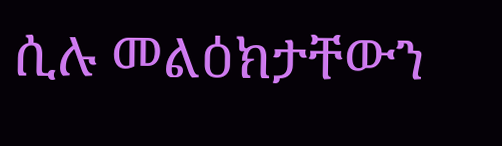ሲሉ መልዕክታቸውን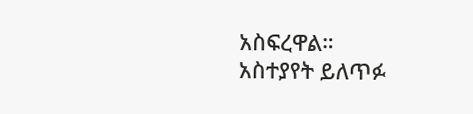አስፍረዋል።
አስተያየት ይለጥፉ